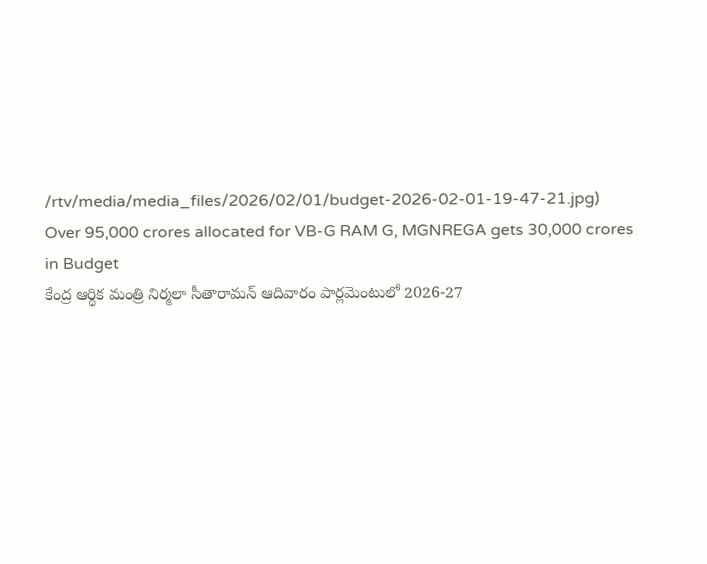/rtv/media/media_files/2026/02/01/budget-2026-02-01-19-47-21.jpg)
Over 95,000 crores allocated for VB-G RAM G, MGNREGA gets 30,000 crores in Budget
కేంద్ర ఆర్థిక మంత్రి నిర్మలా సీతారామన్ ఆదివారం పార్లమెంటులో 2026-27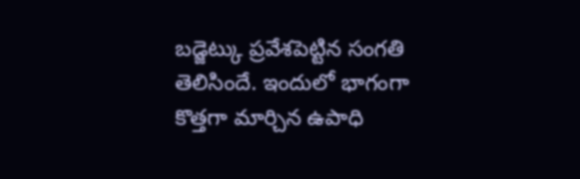బడ్జెట్కు ప్రవేశపెట్టిన సంగతి తెలిసిందే. ఇందులో భాగంగా కొత్తగా మార్చిన ఉపాధి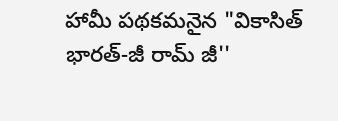హామీ పథకమనైన "వికాసిత్ భారత్-జీ రామ్ జీ''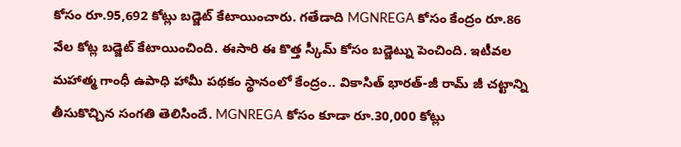కోసం రూ.95,692 కోట్లు బడ్జెట్ కేటాయించారు. గతేడాది MGNREGA కోసం కేంద్రం రూ.86 వేల కోట్ల బడ్జెట్ కేటాయించింది. ఈసారి ఈ కొత్త స్కీమ్ కోసం బడ్జెట్ను పెంచింది. ఇటీవల మహాత్మ గాంధీ ఉపాధి హామీ పథకం స్థానంలో కేంద్రం.. వికాసిత్ భారత్-జీ రామ్ జీ చట్టాన్ని తీసుకొచ్చిన సంగతి తెలిసిందే. MGNREGA కోసం కూడా రూ.30,000 కోట్లు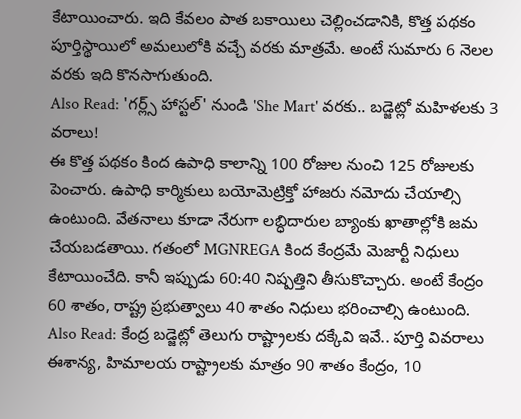కేటాయించారు. ఇది కేవలం పాత బకాయిలు చెల్లించడానికి, కొత్త పథకం పూర్తిస్థాయిలో అమలులోకి వచ్చే వరకు మాత్రమే. అంటే సుమారు 6 నెలల వరకు ఇది కొనసాగుతుంది.
Also Read: 'గర్ల్స్ హాస్టల్' నుండి 'She Mart' వరకు.. బడ్జెట్లో మహిళలకు 3 వరాలు!
ఈ కొత్త పథకం కింద ఉపాధి కాలాన్ని 100 రోజుల నుంచి 125 రోజులకు పెంచారు. ఉపాధి కార్మికులు బయోమెట్రిక్తో హాజరు నమోదు చేయాల్సి ఉంటుంది. వేతనాలు కూడా నేరుగా లబ్ధిదారుల బ్యాంకు ఖాతాల్లోకి జమ చేయబడతాయి. గతంలో MGNREGA కింద కేంద్రమే మెజార్టీ నిధులు కేటాయించేది. కానీ ఇప్పుడు 60:40 నిష్పత్తిని తీసుకొచ్చారు. అంటే కేంద్రం 60 శాతం, రాష్ట్ర ప్రభుత్వాలు 40 శాతం నిధులు భరించాల్సి ఉంటుంది.
Also Read: కేంద్ర బడ్జెట్లో తెలుగు రాష్ట్రాలకు దక్కేవి ఇవే.. పూర్తి వివరాలు
ఈశాన్య, హిమాలయ రాష్ట్రాలకు మాత్రం 90 శాతం కేంద్రం, 10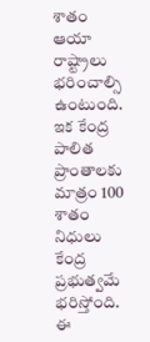శాతం ఆయా రాష్ట్రాలు భరించాల్సి ఉంటుంది. ఇక కేంద్ర పాలిత ప్రాంతాలకు మాత్రం 100 శాతం నిధులు కేంద్ర ప్రభుత్వమే భరిస్తోంది. ఈ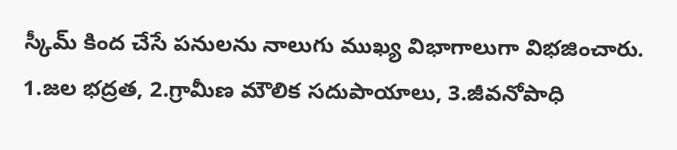స్కీమ్ కింద చేసే పనులను నాలుగు ముఖ్య విభాగాలుగా విభజించారు. 1.జల భద్రత, 2.గ్రామీణ మౌలిక సదుపాయాలు, 3.జీవనోపాధి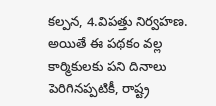కల్పన, 4.విపత్తు నిర్వహణ. అయితే ఈ పథకం వల్ల కార్మికులకు పని దినాలు పెరిగినప్పటికీ, రాష్ట్ర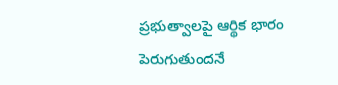ప్రభుత్వాలపై ఆర్థిక భారం పెరుగుతుందనే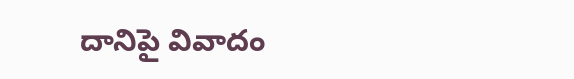దానిపై వివాదం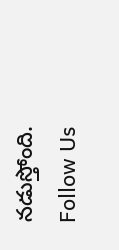నడుస్తోంది.
Follow Us